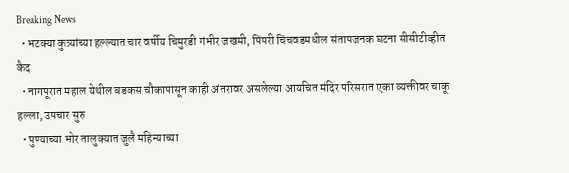Breaking News
  • भटक्या कुत्र्यांच्या हल्ल्यात चार वर्षीय चिमुरडी गंभीर जखमी, पिंपरी चिंचवडमधील संतापजनक घटना सीसीटीव्हीत कैद
  • नागपूरात महाल येथील बडकस चौकापासून काही अंतरावर असलेल्या आयचित मंदिर परिसरात एका व्यक्तीवर चाकू हल्ला, उपचार सुरु
  • पुण्याच्या भोर तालुक्यात जुलै महिन्याच्या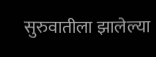सुरुवातीला झालेल्या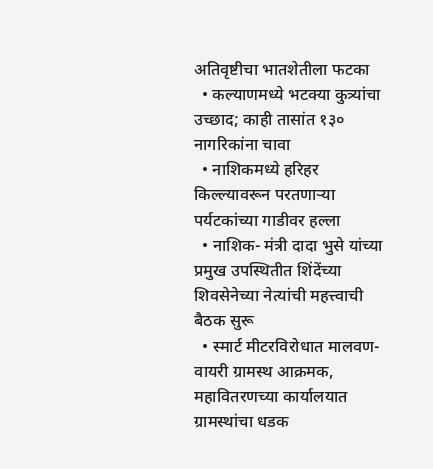अतिवृष्टीचा भातशेतीला फटका
  • कल्याणमध्ये भटक्या कुत्र्यांचा उच्छाद; काही तासांत १३० नागरिकांना चावा
  • नाशिकमध्ये हरिहर किल्ल्यावरून परतणाऱ्या पर्यटकांच्या गाडीवर हल्ला
  • नाशिक- मंत्री दादा भुसे यांच्या प्रमुख उपस्थितीत शिंदेंच्या शिवसेनेच्या नेत्यांची महत्त्वाची बैठक सुरू
  • स्मार्ट मीटरविरोधात मालवण-वायरी ग्रामस्थ आक्रमक, महावितरणच्या कार्यालयात ग्रामस्थांचा धडक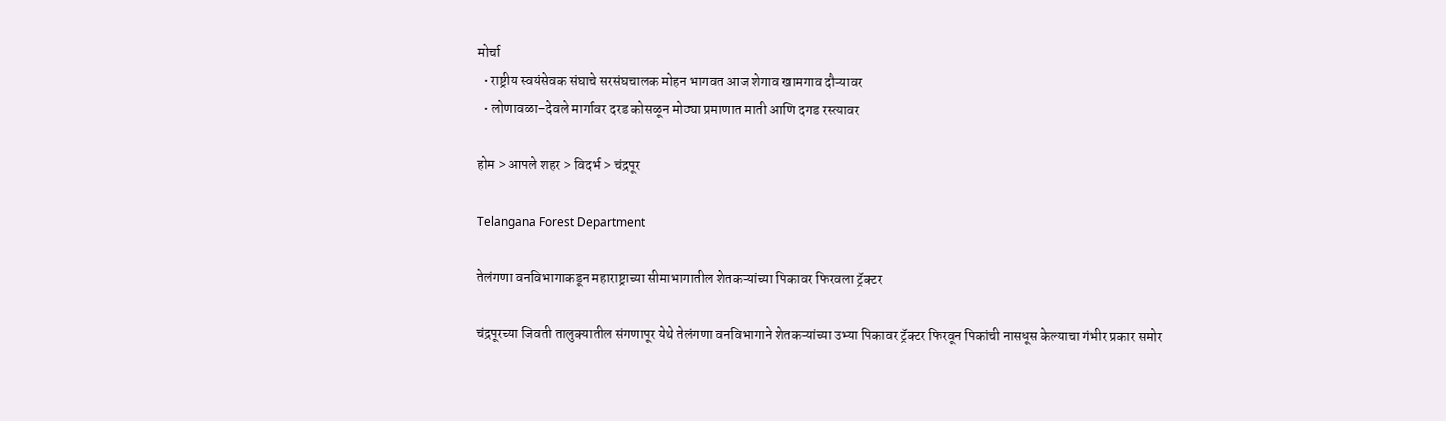मोर्चा
  • राष्ट्रीय स्वयंसेवक संघाचे सरसंघचालक मोहन भागवत आज शेगाव खामगाव दौऱ्यावर
  • लोणावळा–देवले मार्गावर दरड कोसळून मोठ्या प्रमाणात माती आणि दगड रस्त्यावर

होम > आपले शहर > विदर्भ > चंद्रपूर

Telangana Forest Department

तेलंगणा वनविभागाकडून महाराष्ट्राच्या सीमाभागातील शेतकऱ्यांच्या पिकावर फिरवला ट्रॅक्टर

चंद्रपूरच्या जिवती तालुक्यातील संगणापूर येथे तेलंगणा वनविभागाने शेतकऱ्यांच्या उभ्या पिकावर ट्रॅक्टर फिरवून पिकांची नासधूस केल्याचा गंभीर प्रकार समोर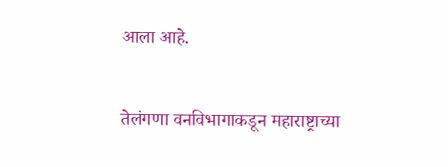आला आहे.


तेलंगणा वनविभागाकडून महाराष्ट्राच्या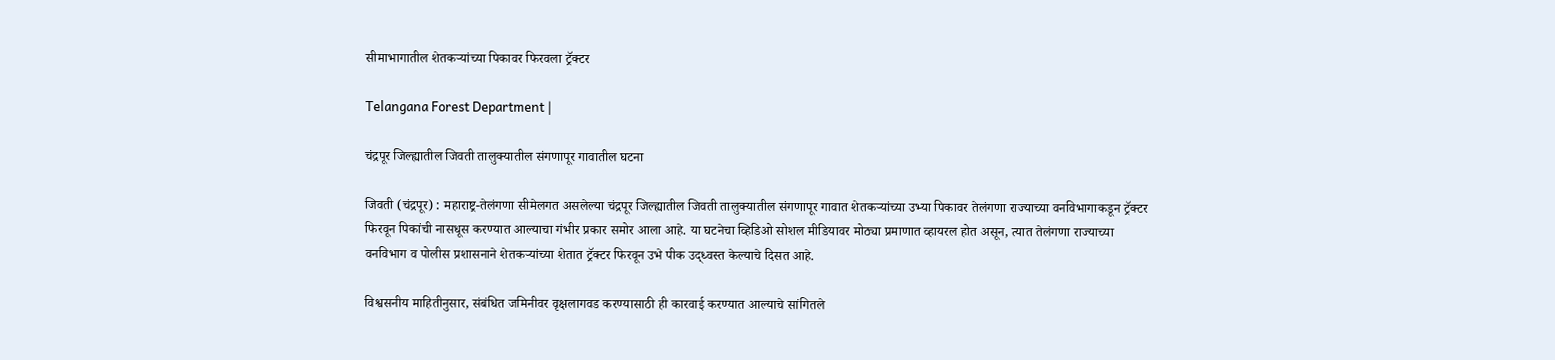सीमाभागातील शेतकऱ्यांच्या पिकावर फिरवला ट्रॅक्टर

Telangana Forest Department |

चंद्रपूर जिल्ह्यातील जिवती तालुक्यातील संगणापूर गावातील घटना

जिवती (चंद्रपूर) : महाराष्ट्र-तेलंगणा सीमेलगत असलेल्या चंद्रपूर जिल्ह्यातील जिवती तालुक्यातील संगणापूर गावात शेतकऱ्यांच्या उभ्या पिकावर तेलंगणा राज्याच्या वनविभागाकडून ट्रॅक्टर फिरवून पिकांची नासधूस करण्यात आल्याचा गंभीर प्रकार समोर आला आहे. या घटनेचा व्हिडिओ सोशल मीडियावर मोठ्या प्रमाणात व्हायरल होत असून, त्यात तेलंगणा राज्याच्या वनविभाग व पोलीस प्रशासनाने शेतकऱ्यांच्या शेतात ट्रॅक्टर फिरवून उभे पीक उद्ध्वस्त केल्याचे दिसत आहे.

विश्वसनीय माहितीनुसार, संबंधित जमिनीवर वृक्षलागवड करण्यासाठी ही कारवाई करण्यात आल्याचे सांगितले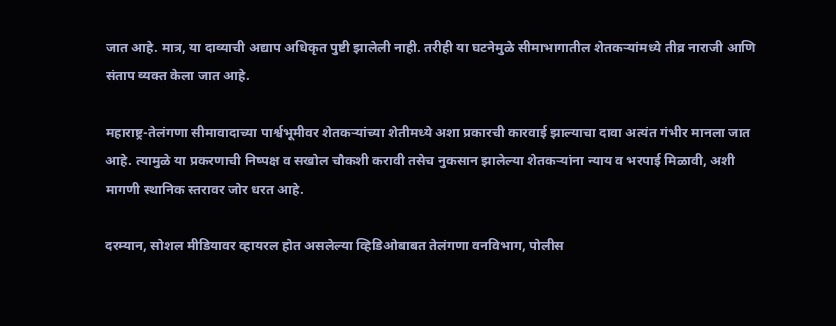जात आहे. मात्र, या दाव्याची अद्याप अधिकृत पुष्टी झालेली नाही. तरीही या घटनेमुळे सीमाभागातील शेतकऱ्यांमध्ये तीव्र नाराजी आणि संताप व्यक्त केला जात आहे.

महाराष्ट्र-तेलंगणा सीमावादाच्या पार्श्वभूमीवर शेतकऱ्यांच्या शेतीमध्ये अशा प्रकारची कारवाई झाल्याचा दावा अत्यंत गंभीर मानला जात आहे. त्यामुळे या प्रकरणाची निष्पक्ष व सखोल चौकशी करावी तसेच नुकसान झालेल्या शेतकऱ्यांना न्याय व भरपाई मिळावी, अशी मागणी स्थानिक स्तरावर जोर धरत आहे.

दरम्यान, सोशल मीडियावर व्हायरल होत असलेल्या व्हिडिओबाबत तेलंगणा वनविभाग, पोलीस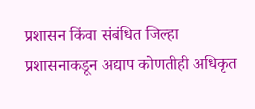प्रशासन किंवा संबंधित जिल्हा प्रशासनाकडून अद्याप कोणतीही अधिकृत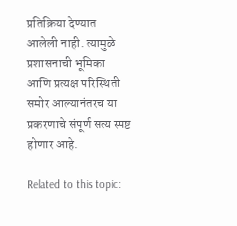प्रतिक्रिया देण्यात आलेली नाही. त्यामुळे प्रशासनाची भूमिका आणि प्रत्यक्ष परिस्थिती समोर आल्यानंतरच या प्रकरणाचे संपूर्ण सत्य स्पष्ट होणार आहे.

Related to this topic: